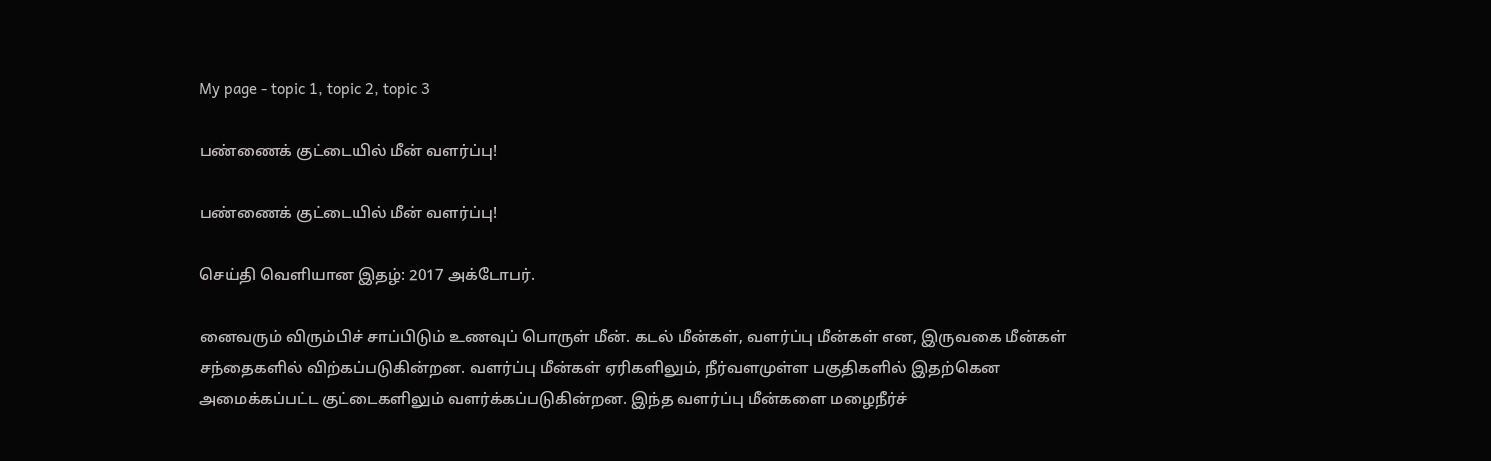My page - topic 1, topic 2, topic 3

பண்ணைக் குட்டையில் மீன் வளர்ப்பு!

பண்ணைக் குட்டையில் மீன் வளர்ப்பு!

செய்தி வெளியான இதழ்: 2017 அக்டோபர்.

னைவரும் விரும்பிச் சாப்பிடும் உணவுப் பொருள் மீன். கடல் மீன்கள், வளர்ப்பு மீன்கள் என, இருவகை மீன்கள் சந்தைகளில் விற்கப்படுகின்றன. வளர்ப்பு மீன்கள் ஏரிகளிலும், நீர்வளமுள்ள பகுதிகளில் இதற்கென அமைக்கப்பட்ட குட்டைகளிலும் வளர்க்கப்படுகின்றன. இந்த வளர்ப்பு மீன்களை மழைநீர்ச்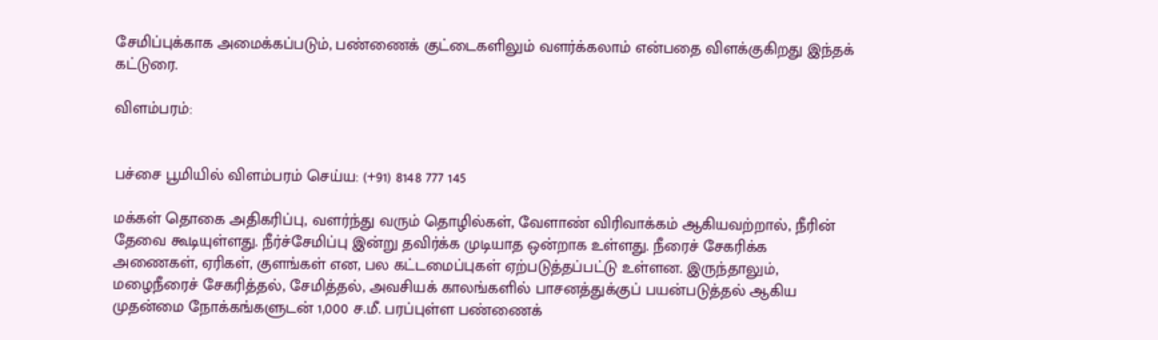சேமிப்புக்காக அமைக்கப்படும், பண்ணைக் குட்டைகளிலும் வளர்க்கலாம் என்பதை விளக்குகிறது இந்தக் கட்டுரை.

விளம்பரம்:


பச்சை பூமியில் விளம்பரம் செய்ய: (+91) 8148 777 145

மக்கள் தொகை அதிகரிப்பு, வளர்ந்து வரும் தொழில்கள், வேளாண் விரிவாக்கம் ஆகியவற்றால், நீரின் தேவை கூடியுள்ளது. நீர்ச்சேமிப்பு இன்று தவிர்க்க முடியாத ஒன்றாக உள்ளது. நீரைச் சேகரிக்க அணைகள், ஏரிகள், குளங்கள் என, பல கட்டமைப்புகள் ஏற்படுத்தப்பட்டு உள்ளன. இருந்தாலும், மழைநீரைச் சேகரித்தல், சேமித்தல், அவசியக் காலங்களில் பாசனத்துக்குப் பயன்படுத்தல் ஆகிய முதன்மை நோக்கங்களுடன் 1,000 ச.மீ. பரப்புள்ள பண்ணைக்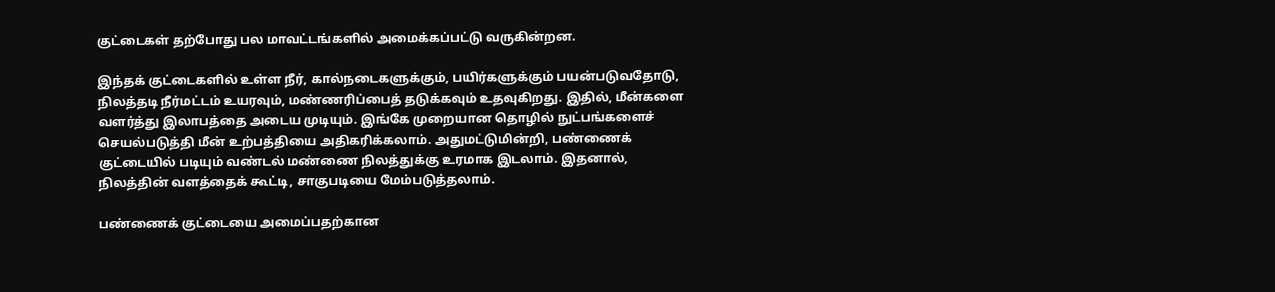குட்டைகள் தற்போது பல மாவட்டங்களில் அமைக்கப்பட்டு வருகின்றன.

இந்தக் குட்டைகளில் உள்ள நீர், கால்நடைகளுக்கும், பயிர்களுக்கும் பயன்படுவதோடு, நிலத்தடி நீர்மட்டம் உயரவும், மண்ணரிப்பைத் தடுக்கவும் உதவுகிறது. இதில், மீன்களை வளர்த்து இலாபத்தை அடைய முடியும். இங்கே முறையான தொழில் நுட்பங்களைச் செயல்படுத்தி மீன் உற்பத்தியை அதிகரிக்கலாம். அதுமட்டுமின்றி, பண்ணைக் குட்டையில் படியும் வண்டல் மண்ணை நிலத்துக்கு உரமாக இடலாம். இதனால், நிலத்தின் வளத்தைக் கூட்டி, சாகுபடியை மேம்படுத்தலாம்.

பண்ணைக் குட்டையை அமைப்பதற்கான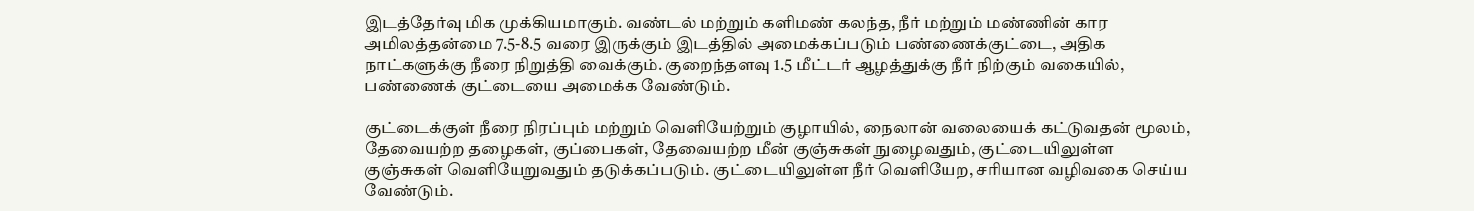இடத்தேர்வு மிக முக்கியமாகும். வண்டல் மற்றும் களிமண் கலந்த, நீர் மற்றும் மண்ணின் கார அமிலத்தன்மை 7.5-8.5 வரை இருக்கும் இடத்தில் அமைக்கப்படும் பண்ணைக்குட்டை, அதிக நாட்களுக்கு நீரை நிறுத்தி வைக்கும். குறைந்தளவு 1.5 மீட்டர் ஆழத்துக்கு நீர் நிற்கும் வகையில், பண்ணைக் குட்டையை அமைக்க வேண்டும்.

குட்டைக்குள் நீரை நிரப்பும் மற்றும் வெளியேற்றும் குழாயில், நைலான் வலையைக் கட்டுவதன் மூலம், தேவையற்ற தழைகள், குப்பைகள், தேவையற்ற மீன் குஞ்சுகள் நுழைவதும், குட்டையிலுள்ள குஞ்சுகள் வெளியேறுவதும் தடுக்கப்படும். குட்டையிலுள்ள நீர் வெளியேற, சரியான வழிவகை செய்ய வேண்டும்.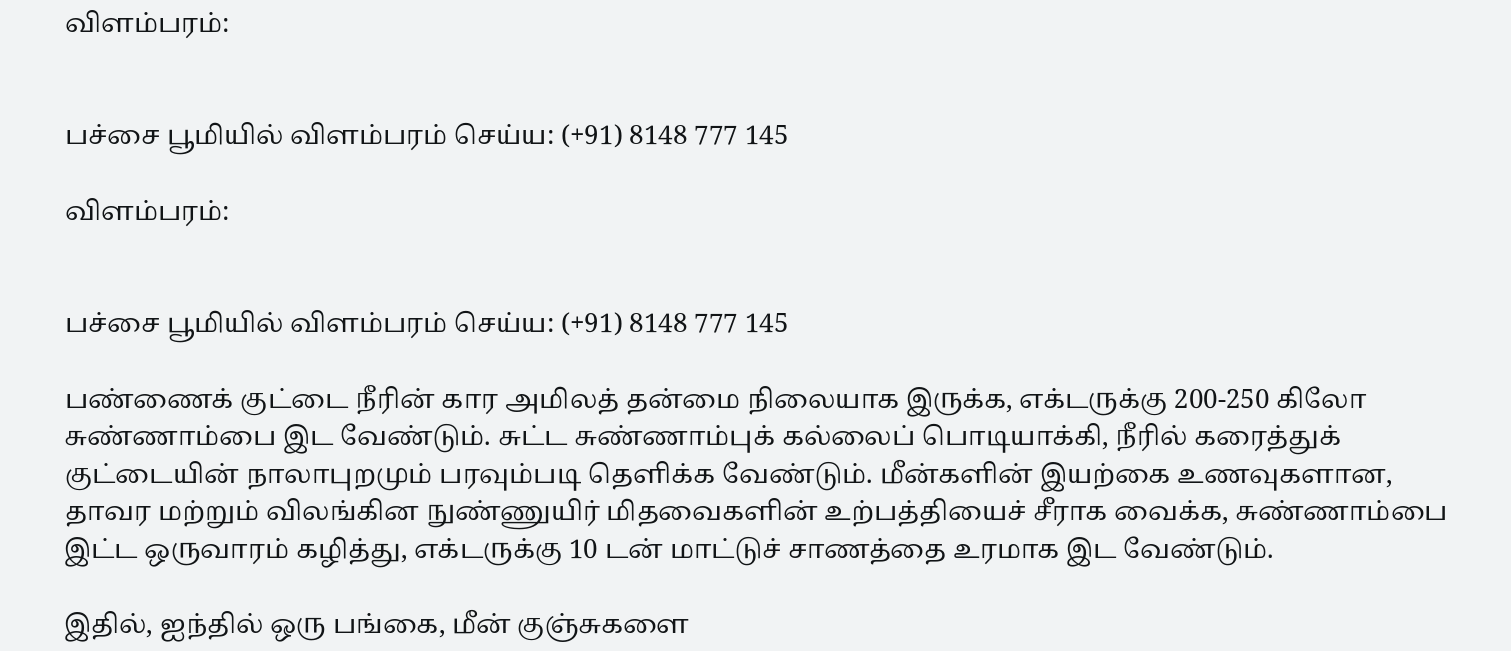விளம்பரம்:


பச்சை பூமியில் விளம்பரம் செய்ய: (+91) 8148 777 145

விளம்பரம்:


பச்சை பூமியில் விளம்பரம் செய்ய: (+91) 8148 777 145

பண்ணைக் குட்டை நீரின் கார அமிலத் தன்மை நிலையாக இருக்க, எக்டருக்கு 200-250 கிலோ சுண்ணாம்பை இட வேண்டும். சுட்ட சுண்ணாம்புக் கல்லைப் பொடியாக்கி, நீரில் கரைத்துக் குட்டையின் நாலாபுறமும் பரவும்படி தெளிக்க வேண்டும். மீன்களின் இயற்கை உணவுகளான, தாவர மற்றும் விலங்கின நுண்ணுயிர் மிதவைகளின் உற்பத்தியைச் சீராக வைக்க, சுண்ணாம்பை இட்ட ஒருவாரம் கழித்து, எக்டருக்கு 10 டன் மாட்டுச் சாணத்தை உரமாக இட வேண்டும்.

இதில், ஐந்தில் ஒரு பங்கை, மீன் குஞ்சுகளை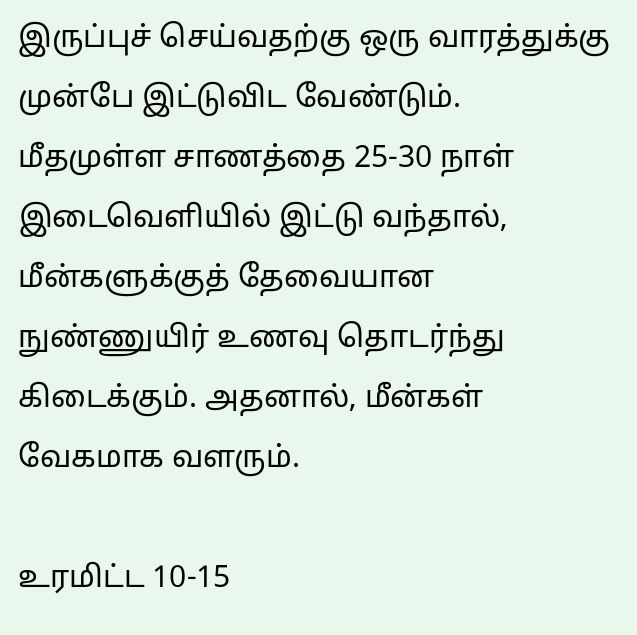இருப்புச் செய்வதற்கு ஒரு வாரத்துக்கு முன்பே இட்டுவிட வேண்டும். மீதமுள்ள சாணத்தை 25-30 நாள் இடைவெளியில் இட்டு வந்தால், மீன்களுக்குத் தேவையான நுண்ணுயிர் உணவு தொடர்ந்து கிடைக்கும். அதனால், மீன்கள் வேகமாக வளரும்.

உரமிட்ட 10-15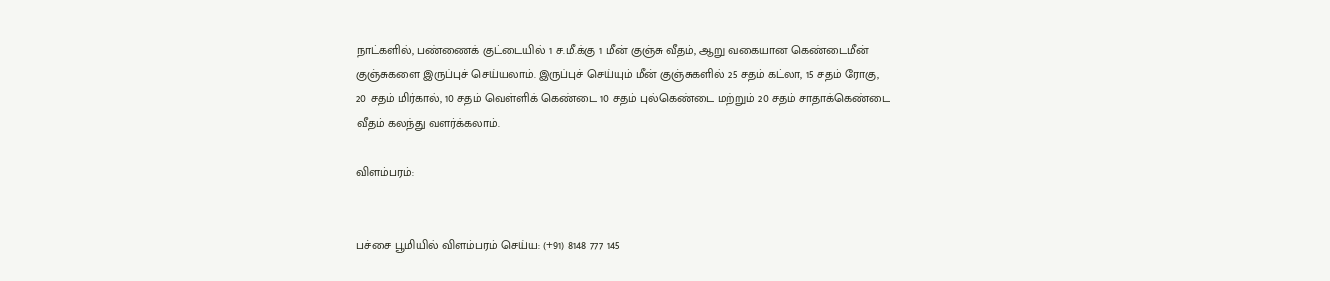நாட்களில், பண்ணைக் குட்டையில் 1 ச.மீ.க்கு 1 மீன் குஞ்சு வீதம், ஆறு வகையான கெண்டைமீன் குஞ்சுகளை இருப்புச் செய்யலாம். இருப்புச் செய்யும் மீன் குஞ்சுகளில் 25 சதம் கட்லா, 15 சதம் ரோகு, 20 சதம் மிர்கால், 10 சதம் வெள்ளிக் கெண்டை 10 சதம் புல்கெண்டை மற்றும் 20 சதம் சாதாக்கெண்டை வீதம் கலந்து வளர்க்கலாம்.

விளம்பரம்:


பச்சை பூமியில் விளம்பரம் செய்ய: (+91) 8148 777 145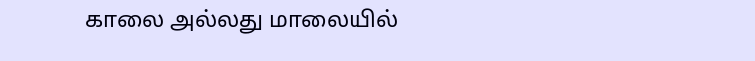காலை அல்லது மாலையில்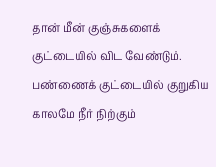தான் மீன் குஞ்சுகளைக் குட்டையில் விட வேண்டும். பண்ணைக் குட்டையில் குறுகிய காலமே நீர் நிற்கும்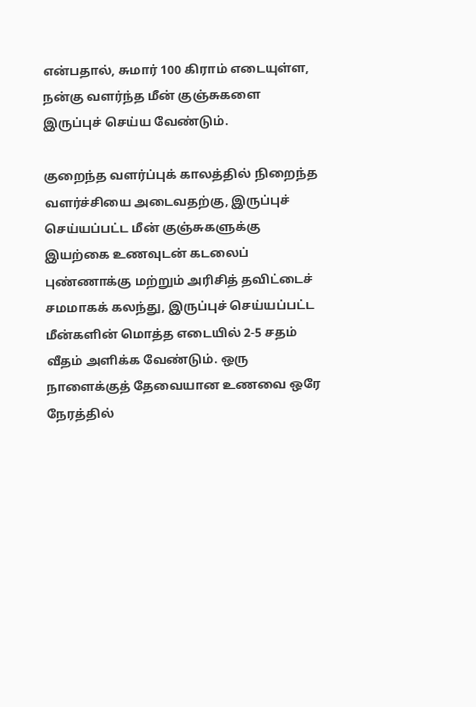என்பதால், சுமார் 100 கிராம் எடையுள்ள, நன்கு வளர்ந்த மீன் குஞ்சுகளை இருப்புச் செய்ய வேண்டும்.

குறைந்த வளர்ப்புக் காலத்தில் நிறைந்த வளர்ச்சியை அடைவதற்கு, இருப்புச் செய்யப்பட்ட மீன் குஞ்சுகளுக்கு இயற்கை உணவுடன் கடலைப் புண்ணாக்கு மற்றும் அரிசித் தவிட்டைச் சமமாகக் கலந்து, இருப்புச் செய்யப்பட்ட மீன்களின் மொத்த எடையில் 2-5 சதம் வீதம் அளிக்க வேண்டும். ஒரு நாளைக்குத் தேவையான உணவை ஒரே நேரத்தில்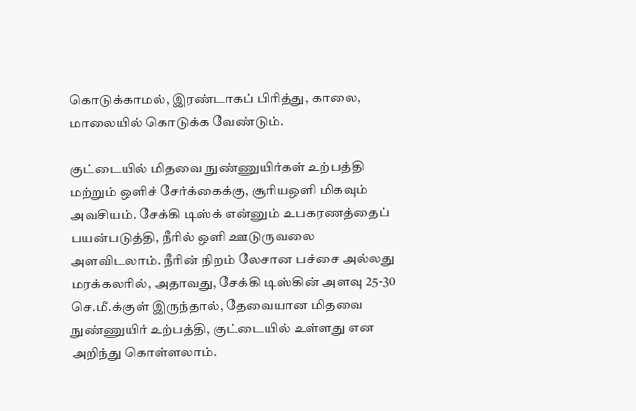கொடுக்காமல், இரண்டாகப் பிரித்து, காலை, மாலையில் கொடுக்க வேண்டும்.

குட்டையில் மிதவை நுண்ணுயிர்கள் உற்பத்தி மற்றும் ஒளிச் சேர்க்கைக்கு, சூரியஒளி மிகவும் அவசியம். சேக்கி டிஸ்க் என்னும் உபகரணத்தைப் பயன்படுத்தி, நீரில் ஒளி ஊடுருவலை அளவிடலாம். நீரின் நிறம் லேசான பச்சை அல்லது மரக்கலரில், அதாவது, சேக்கி டிஸ்கின் அளவு 25-30 செ.மீ.க்குள் இருந்தால், தேவையான மிதவை நுண்ணுயிர் உற்பத்தி, குட்டையில் உள்ளது என அறிந்து கொள்ளலாம்.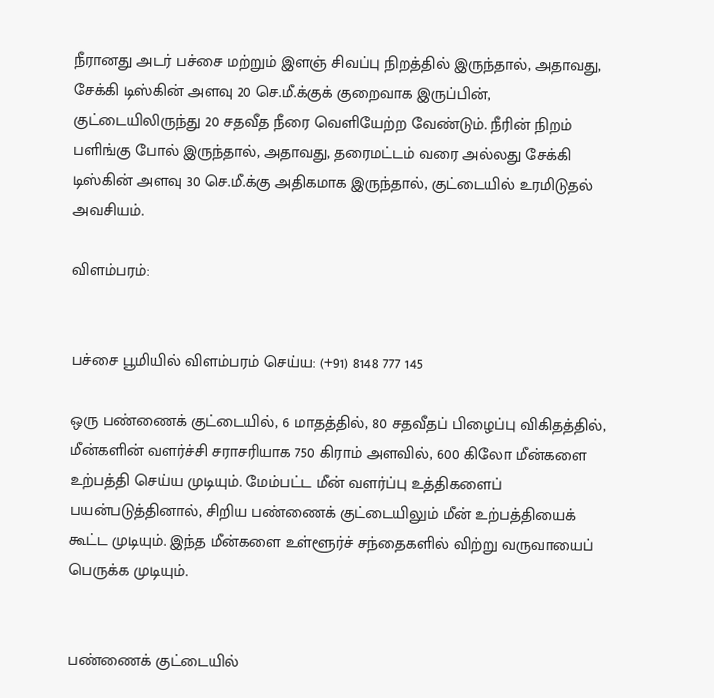நீரானது அடர் பச்சை மற்றும் இளஞ் சிவப்பு நிறத்தில் இருந்தால், அதாவது, சேக்கி டிஸ்கின் அளவு 20 செ.மீ.க்குக் குறைவாக இருப்பின், குட்டையிலிருந்து 20 சதவீத நீரை வெளியேற்ற வேண்டும். நீரின் நிறம் பளிங்கு போல் இருந்தால், அதாவது, தரைமட்டம் வரை அல்லது சேக்கி டிஸ்கின் அளவு 30 செ.மீ.க்கு அதிகமாக இருந்தால், குட்டையில் உரமிடுதல் அவசியம்.

விளம்பரம்:


பச்சை பூமியில் விளம்பரம் செய்ய: (+91) 8148 777 145

ஒரு பண்ணைக் குட்டையில், 6 மாதத்தில், 80 சதவீதப் பிழைப்பு விகிதத்தில், மீன்களின் வளர்ச்சி சராசரியாக 750 கிராம் அளவில், 600 கிலோ மீன்களை உற்பத்தி செய்ய முடியும். மேம்பட்ட மீன் வளர்ப்பு உத்திகளைப் பயன்படுத்தினால், சிறிய பண்ணைக் குட்டையிலும் மீன் உற்பத்தியைக் கூட்ட முடியும். இந்த மீன்களை உள்ளூர்ச் சந்தைகளில் விற்று வருவாயைப் பெருக்க முடியும்.


பண்ணைக் குட்டையில்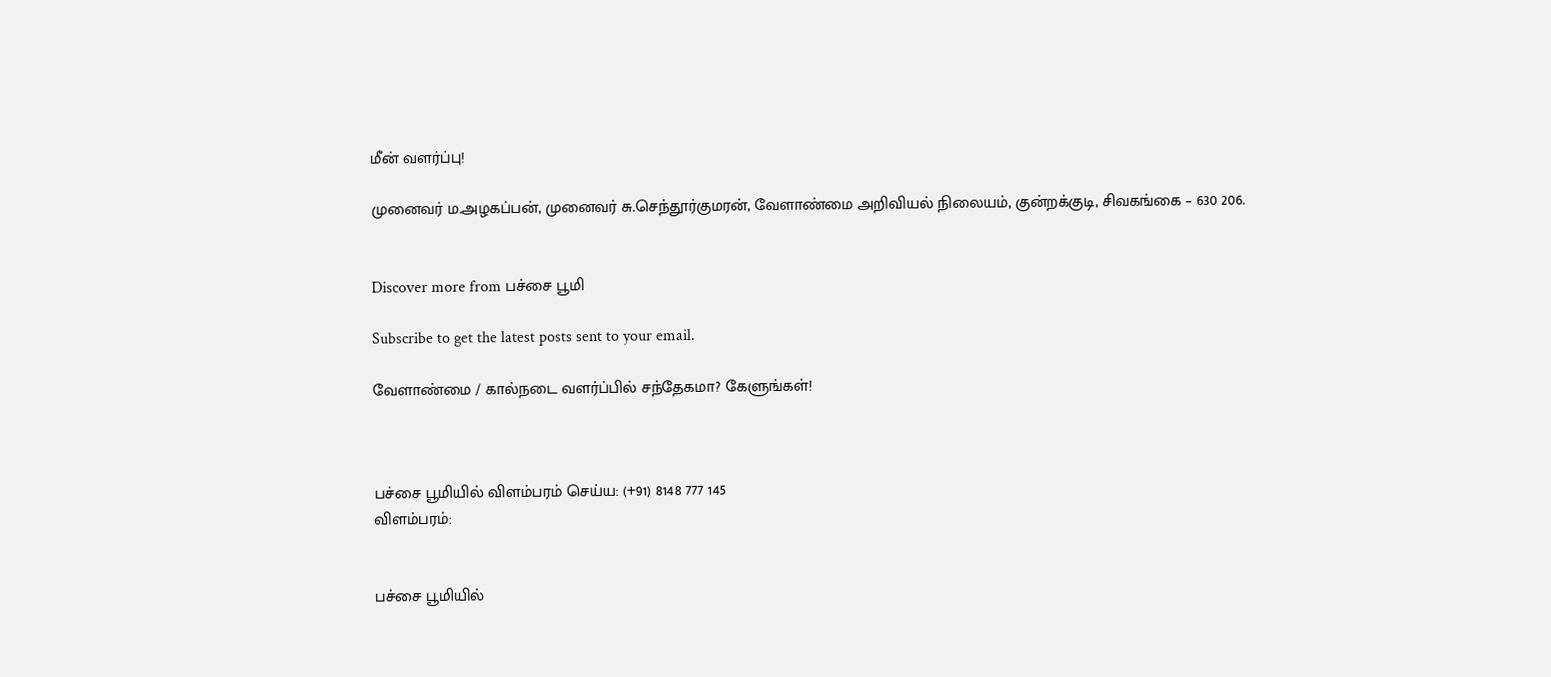மீன் வளர்ப்பு!

முனைவர் ம.அழகப்பன், முனைவர் சு.செந்தூர்குமரன், வேளாண்மை அறிவியல் நிலையம், குன்றக்குடி, சிவகங்கை – 630 206.


Discover more from பச்சை பூமி

Subscribe to get the latest posts sent to your email.

வேளாண்மை / கால்நடை வளர்ப்பில் சந்தேகமா? கேளுங்கள்!



பச்சை பூமியில் விளம்பரம் செய்ய: (+91) 8148 777 145
விளம்பரம்:


பச்சை பூமியில்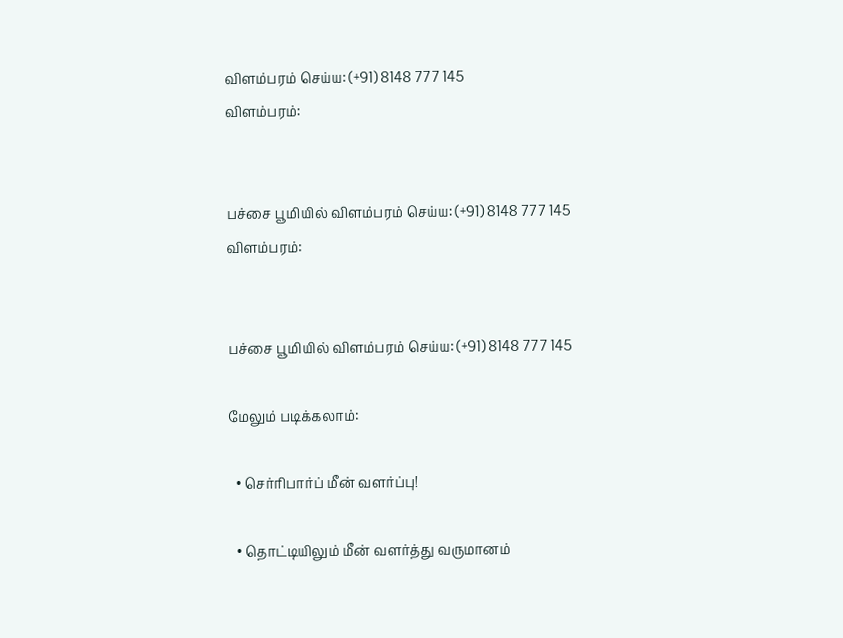விளம்பரம் செய்ய: (+91) 8148 777 145
விளம்பரம்:


பச்சை பூமியில் விளம்பரம் செய்ய: (+91) 8148 777 145
விளம்பரம்:


பச்சை பூமியில் விளம்பரம் செய்ய: (+91) 8148 777 145

மேலும் படிக்கலாம்:

  • செர்ரிபார்ப் மீன் வளர்ப்பு!

  • தொட்டியிலும் மீன் வளர்த்து வருமானம்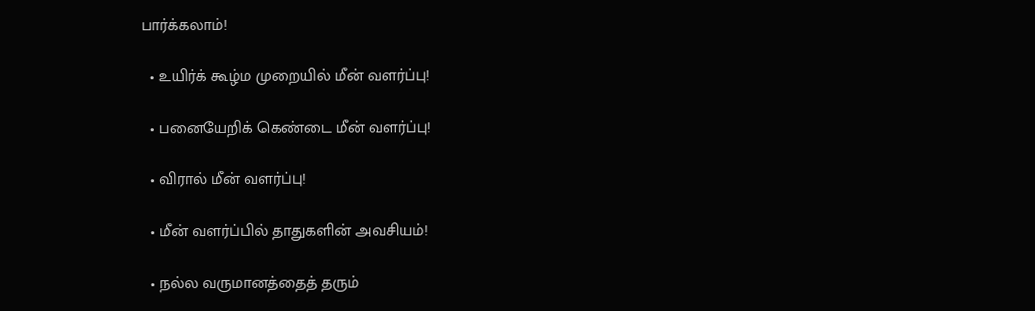பார்க்கலாம்!

  • உயிர்க் கூழ்ம முறையில் மீன் வளர்ப்பு!

  • பனையேறிக் கெண்டை மீன் வளர்ப்பு!

  • விரால் மீன் வளர்ப்பு!

  • மீன் வளர்ப்பில் தாதுகளின் அவசியம்!

  • நல்ல வருமானத்தைத் தரும்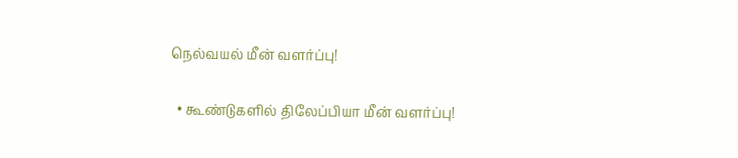நெல்வயல் மீன் வளர்ப்பு!

  • கூண்டுகளில் திலேப்பியா மீன் வளர்ப்பு!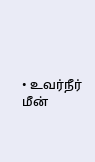• உவர்நீர் மீன்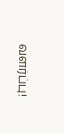வளர்ப்பு!